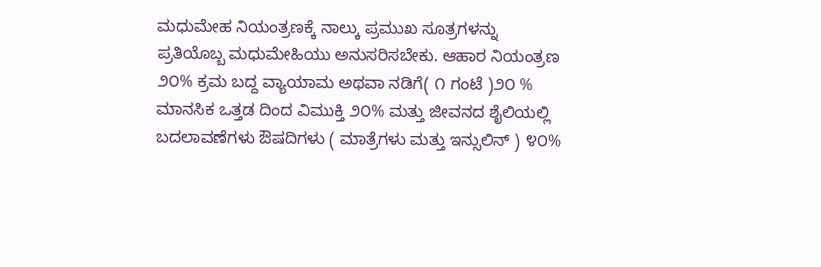ಮಧುಮೇಹ ನಿಯಂತ್ರಣಕ್ಕೆ ನಾಲ್ಕು ಪ್ರಮುಖ ಸೂತ್ರಗಳನ್ನು ಪ್ರತಿಯೊಬ್ಬ ಮಧುಮೇಹಿಯು ಅನುಸರಿಸಬೇಕು. ಆಹಾರ ನಿಯಂತ್ರಣ ೨೦% ಕ್ರಮ ಬದ್ದ ವ್ಯಾಯಾಮ ಅಥವಾ ನಡಿಗೆ( ೧ ಗಂಟೆ )೨೦ % ಮಾನಸಿಕ ಒತ್ತಡ ದಿಂದ ವಿಮುಕ್ತಿ ೨೦% ಮತ್ತು ಜೀವನದ ಶೈಲಿಯಲ್ಲಿ ಬದಲಾವಣೆಗಳು ಔಷದಿಗಳು ( ಮಾತ್ರೆಗಳು ಮತ್ತು ಇನ್ಸುಲಿನ್ ) ೪೦%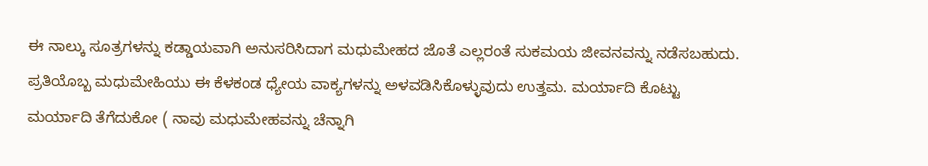ಈ ನಾಲ್ಕು ಸೂತ್ರಗಳನ್ನು ಕಡ್ಡಾಯವಾಗಿ ಅನುಸರಿಸಿದಾಗ ಮಧುಮೇಹದ ಜೊತೆ ಎಲ್ಲರಂತೆ ಸುಕಮಯ ಜೀವನವನ್ನು ನಡೆಸಬಹುದು. ಪ್ರತಿಯೊಬ್ಬ ಮಧುಮೇಹಿಯು ಈ ಕೆಳಕಂಡ ಧ್ಯೇಯ ವಾಕ್ಯಗಳನ್ನು ಅಳವಡಿಸಿಕೊಳ್ಳುವುದು ಉತ್ತಮ. ಮರ್ಯಾದಿ ಕೊಟ್ಟು ಮರ್ಯಾದಿ ತೆಗೆದುಕೋ ( ನಾವು ಮಧುಮೇಹವನ್ನು ಚೆನ್ನಾಗಿ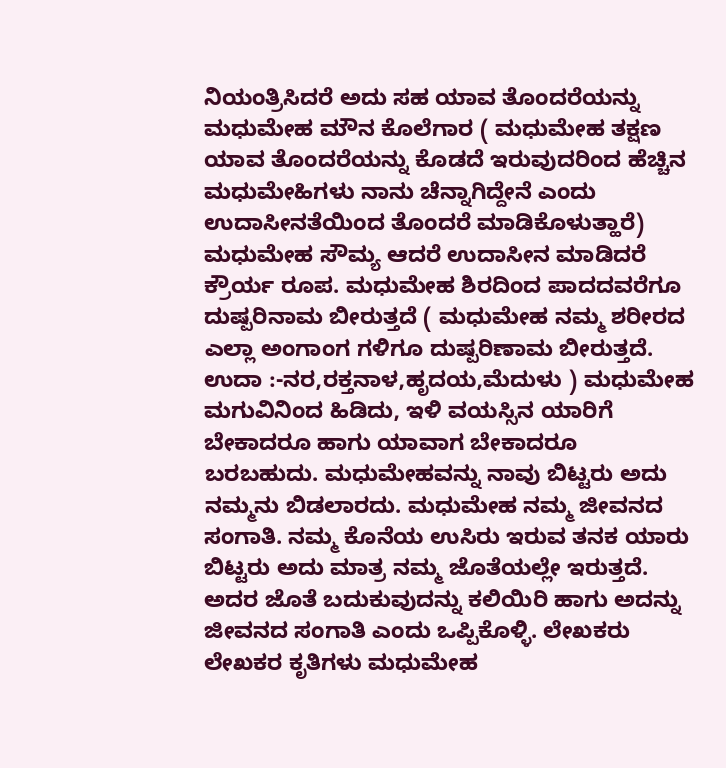ನಿಯಂತ್ರಿಸಿದರೆ ಅದು ಸಹ ಯಾವ ತೊಂದರೆಯನ್ನು ಮಧುಮೇಹ ಮೌನ ಕೊಲೆಗಾರ ( ಮಧುಮೇಹ ತಕ್ಷಣ ಯಾವ ತೊಂದರೆಯನ್ನು ಕೊಡದೆ ಇರುವುದರಿಂದ ಹೆಚ್ಚಿನ ಮಧುಮೇಹಿಗಳು ನಾನು ಚೆನ್ನಾಗಿದ್ದೇನೆ ಎಂದು ಉದಾಸೀನತೆಯಿಂದ ತೊಂದರೆ ಮಾಡಿಕೊಳುತ್ಹಾರೆ) ಮಧುಮೇಹ ಸೌಮ್ಯ ಆದರೆ ಉದಾಸೀನ ಮಾಡಿದರೆ ಕ್ರೌರ್ಯ ರೂಪ. ಮಧುಮೇಹ ಶಿರದಿಂದ ಪಾದದವರೆಗೂ ದುಷ್ಪರಿನಾಮ ಬೀರುತ್ತದೆ ( ಮಧುಮೇಹ ನಮ್ಮ ಶರೀರದ ಎಲ್ಲಾ ಅಂಗಾಂಗ ಗಳಿಗೂ ದುಷ್ಪರಿಣಾಮ ಬೀರುತ್ತದೆ. ಉದಾ :-ನರ,ರಕ್ತನಾಳ,ಹೃದಯ,ಮೆದುಳು ) ಮಧುಮೇಹ ಮಗುವಿನಿಂದ ಹಿಡಿದು, ಇಳಿ ವಯಸ್ಸಿನ ಯಾರಿಗೆ ಬೇಕಾದರೂ ಹಾಗು ಯಾವಾಗ ಬೇಕಾದರೂ ಬರಬಹುದು. ಮಧುಮೇಹವನ್ನು ನಾವು ಬಿಟ್ಟರು ಅದು ನಮ್ಮನು ಬಿಡಲಾರದು. ಮಧುಮೇಹ ನಮ್ಮ ಜೀವನದ ಸಂಗಾತಿ. ನಮ್ಮ ಕೊನೆಯ ಉಸಿರು ಇರುವ ತನಕ ಯಾರು ಬಿಟ್ಟರು ಅದು ಮಾತ್ರ ನಮ್ಮ ಜೊತೆಯಲ್ಲೇ ಇರುತ್ತದೆ. ಅದರ ಜೊತೆ ಬದುಕುವುದನ್ನು ಕಲಿಯಿರಿ ಹಾಗು ಅದನ್ನು ಜೀವನದ ಸಂಗಾತಿ ಎಂದು ಒಪ್ಪಿಕೊಳ್ಳಿ. ಲೇಖಕರು ಲೇಖಕರ ಕೃತಿಗಳು ಮಧುಮೇಹ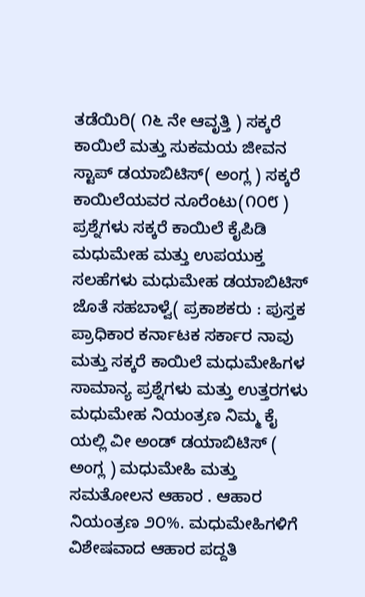ತಡೆಯಿರಿ( ೧೬ ನೇ ಆವೃತ್ತಿ ) ಸಕ್ಕರೆ ಕಾಯಿಲೆ ಮತ್ತು ಸುಕಮಯ ಜೀವನ ಸ್ಟಾಪ್ ಡಯಾಬಿಟಿಸ್( ಅಂಗ್ಲ ) ಸಕ್ಕರೆ ಕಾಯಿಲೆಯವರ ನೂರೆಂಟು(೧೦೮ ) ಪ್ರಶ್ನೆಗಳು ಸಕ್ಕರೆ ಕಾಯಿಲೆ ಕೈಪಿಡಿ ಮಧುಮೇಹ ಮತ್ತು ಉಪಯುಕ್ತ ಸಲಹೆಗಳು ಮಧುಮೇಹ ಡಯಾಬಿಟಿಸ್ ಜೊತೆ ಸಹಬಾಳ್ವೆ( ಪ್ರಕಾಶಕರು : ಪುಸ್ತಕ ಪ್ರಾಧಿಕಾರ ಕರ್ನಾಟಕ ಸರ್ಕಾರ ನಾವು ಮತ್ತು ಸಕ್ಕರೆ ಕಾಯಿಲೆ ಮಧುಮೇಹಿಗಳ ಸಾಮಾನ್ಯ ಪ್ರಶ್ನೆಗಳು ಮತ್ತು ಉತ್ತರಗಳು ಮಧುಮೇಹ ನಿಯಂತ್ರಣ ನಿಮ್ಮ ಕೈ ಯಲ್ಲಿ ವೀ ಅಂಡ್ ಡಯಾಬಿಟಿಸ್ ( ಅಂಗ್ಲ ) ಮಧುಮೇಹಿ ಮತ್ತು ಸಮತೋಲನ ಆಹಾರ . ಆಹಾರ ನಿಯಂತ್ರಣ ೨೦%. ಮಧುಮೇಹಿಗಳಿಗೆ ವಿಶೇಷವಾದ ಆಹಾರ ಪದ್ದತಿ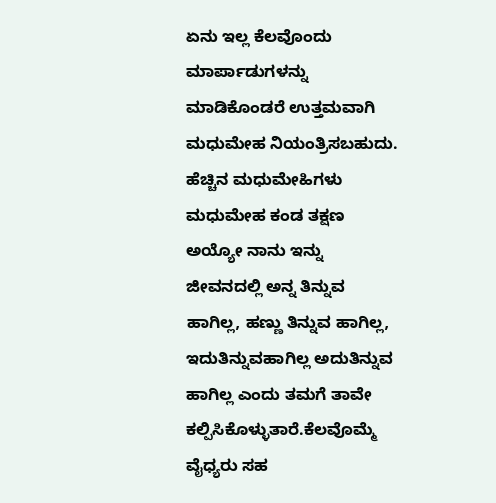ಏನು ಇಲ್ಲ ಕೆಲವೊಂದು ಮಾರ್ಪಾಡುಗಳನ್ನು ಮಾಡಿಕೊಂಡರೆ ಉತ್ತಮವಾಗಿ ಮಧುಮೇಹ ನಿಯಂತ್ರಿಸಬಹುದು. ಹೆಚ್ಚಿನ ಮಧುಮೇಹಿಗಳು ಮಧುಮೇಹ ಕಂಡ ತಕ್ಷಣ ಅಯ್ಯೋ ನಾನು ಇನ್ನು ಜೀವನದಲ್ಲಿ ಅನ್ನ ತಿನ್ನುವ ಹಾಗಿಲ್ಲ, ಹಣ್ಣು ತಿನ್ನುವ ಹಾಗಿಲ್ಲ, ಇದುತಿನ್ನುವಹಾಗಿಲ್ಲ ಅದುತಿನ್ನುವ ಹಾಗಿಲ್ಲ ಎಂದು ತಮಗೆ ತಾವೇ ಕಲ್ಪಿಸಿಕೊಳ್ಳುತಾರೆ.ಕೆಲವೊಮ್ಮೆ ವೈಧ್ಯರು ಸಹ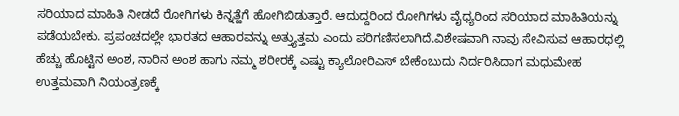ಸರಿಯಾದ ಮಾಹಿತಿ ನೀಡದೆ ರೋಗಿಗಳು ಕಿನ್ನತ್ಹೆಗೆ ಹೋಗಿಬಿಡುತ್ತಾರೆ. ಆದುದ್ದರಿಂದ ರೋಗಿಗಳು ವೈಧ್ಯರಿಂದ ಸರಿಯಾದ ಮಾಹಿತಿಯನ್ನು ಪಡೆಯಬೇಕು. ಪ್ರಪಂಚದಲ್ಲೇ ಭಾರತದ ಆಹಾರವನ್ನು ಅತ್ತ್ಯುತ್ತಮ ಎಂದು ಪರಿಗಣಿಸಲಾಗಿದೆ.ವಿಶೇಷವಾಗಿ ನಾವು ಸೇವಿಸುವ ಆಹಾರಧಲ್ಲಿ ಹೆಚ್ಚು ಹೊಟ್ಟಿನ ಅಂಶ, ನಾರಿನ ಅಂಶ ಹಾಗು ನಮ್ಮ ಶರೀರಕ್ಕೆ ಎಷ್ಟು ಕ್ಯಾಲೋರಿಎಸ್ ಬೇಕೆಂಬುದು ನಿರ್ದರಿಸಿದಾಗ ಮಧುಮೇಹ ಉತ್ತಮವಾಗಿ ನಿಯಂತ್ರಣಕ್ಕೆ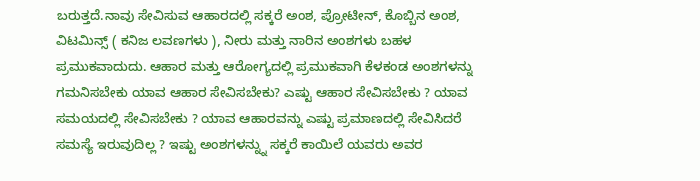ಬರುತ್ತದೆ.ನಾವು ಸೇವಿಸುವ ಆಹಾರದಲ್ಲಿ ಸಕ್ಕರೆ ಅಂಶ, ಪ್ರೋಟೀನ್, ಕೊಬ್ಬಿನ ಅಂಶ, ವಿಟಮಿನ್ಸ್ ( ಕನಿಜ ಲವಣಗಳು ), ನೀರು ಮತ್ತು ನಾರಿನ ಅಂಶಗಳು ಬಹಳ ಪ್ರಮುಕವಾದುದು. ಆಹಾರ ಮತ್ತು ಆರೋಗ್ಯದಲ್ಲಿ ಪ್ರಮುಕವಾಗಿ ಕೆಳಕಂಡ ಅಂಶಗಳನ್ನು ಗಮನಿಸಬೇಕು ಯಾವ ಆಹಾರ ಸೇವಿಸಬೇಕು? ಎಷ್ಟು ಆಹಾರ ಸೇವಿಸಬೇಕು ? ಯಾವ ಸಮಯದಲ್ಲಿ ಸೇವಿಸಬೇಕು ? ಯಾವ ಆಹಾರವನ್ನು ಎಷ್ಟು ಪ್ರಮಾಣದಲ್ಲಿ ಸೇವಿಸಿದರೆ ಸಮಸ್ಯೆ ಇರುವುದಿಲ್ಲ ? ಇಷ್ಟು ಅಂಶಗಳನ್ನ್ನು ಸಕ್ಕರೆ ಕಾಯಿಲೆ ಯವರು ಅವರ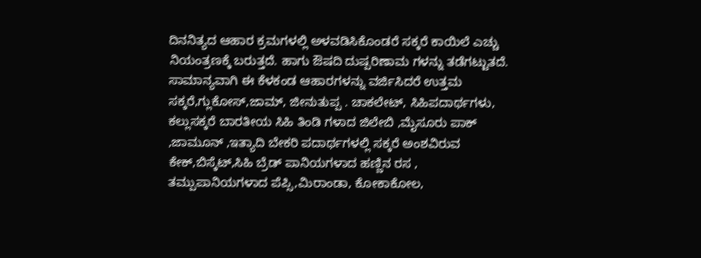ದಿನನಿತ್ಯದ ಆಹಾರ ಕ್ರಮಗಳಲ್ಲಿ ಅಳವಡಿಸಿಕೊಂಡರೆ ಸಕ್ಕರೆ ಕಾಯಿಲೆ ಎಚ್ಚು ನಿಯಂತ್ರಣಕ್ಕೆ ಬರುತ್ತದೆ. ಹಾಗು ಔಷದಿ ದುಷ್ಪರಿಣಾಮ ಗಳನ್ನು ತಡೆಗಟ್ಟುತದೆ. ಸಾಮಾನ್ಯವಾಗಿ ಈ ಕೆಳಕಂಡ ಆಹಾರಗಳನ್ನು ವರ್ಜಿಸಿದರೆ ಉತ್ತಮ ಸಕ್ಕರೆ,ಗ್ಲುಕೋಸ್,ಜಾಮ್, ಜೀನುತುಪ್ಪ . ಚಾಕಲೇಟ್, ಸಿಹಿಪದಾರ್ಥಗಳು, ಕಲ್ಲುಸಕ್ಕರೆ ಬಾರತೀಯ ಸಿಹಿ ತಿಂಡಿ ಗಳಾದ ಜಿಲೇಬಿ ,ಮೈಸೂರು ಪಾಕ್ ,ಜಾಮೂನ್ ,ಇತ್ಯಾದಿ ಬೇಕರಿ ಪದಾರ್ಥಗಳಲ್ಲಿ ಸಕ್ಕರೆ ಅಂಶವಿರುವ ಕೇಕ್,ಬಿಸ್ಕೆಟ್,ಸಿಹಿ ಬ್ರೆಡ್ ಪಾನಿಯಗಳಾದ ಹಣ್ಣಿನ ರಸ , ತಮ್ಪುಪಾನಿಯಗಳಾದ ಪೆಪ್ಸಿ,ಮಿರಾಂಡಾ, ಕೋಕಾಕೋಲ,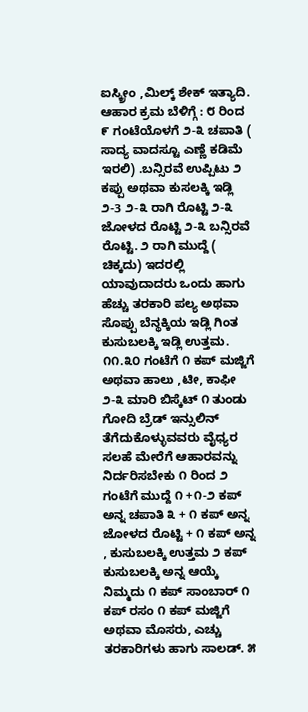ಐಸ್ಕ್ರೀಂ ,ಮಿಲ್ಕ್ ಶೇಕ್ ಇತ್ಯಾದಿ. ಆಹಾರ ಕ್ರಮ ಬೆಳಿಗ್ಗೆ : ೮ ರಿಂದ ೯ ಗಂಟೆಯೊಳಗೆ ೨-೩ ಚಪಾತಿ ( ಸಾದ್ಯ ವಾದಸ್ಟೂ ಎಣ್ಣೆ ಕಡಿಮೆ ಇರಲಿ) .ಬನ್ಸಿರವೆ ಉಪ್ಪಿಟು ೨ ಕಪ್ಪು ಅಥವಾ ಕುಸಲಕ್ಕಿ ಇಡ್ಲಿ ೨-3 ೨-೩ ರಾಗಿ ರೊಟ್ಟಿ ೨-೩ ಜೋಳದ ರೊಟ್ಟಿ ೨-೩ ಬನ್ಸಿರವೆ ರೊಟ್ಟಿ. ೨ ರಾಗಿ ಮುದ್ದೆ ( ಚಿಕ್ಕದು) ಇದರಲ್ಲಿ ಯಾವುದಾದರು ಒಂದು ಹಾಗು ಹೆಚ್ಚು ತರಕಾರಿ ಪಲ್ಯ ಅಥವಾ ಸೊಪ್ಪು ಬೆನ್ಥಕ್ಕಿಯ ಇಡ್ಲಿ ಗಿಂತ ಕುಸುಬಲಕ್ಕಿ ಇಡ್ಲಿ ಉತ್ತಮ. ೧೧.೩೦ ಗಂಟೆಗೆ ೧ ಕಪ್ ಮಜ್ಜಿಗೆ ಅಥವಾ ಹಾಲು ,ಟೀ, ಕಾಫೀ ೨-೩ ಮಾರಿ ಬಿಸ್ಕೆಟ್ ೧ ತುಂಡು ಗೋದಿ ಬ್ರೆಡ್ ಇನ್ಸುಲಿನ್ ತೆಗೆದುಕೊಳ್ಳುವವರು ವೈಧ್ಯರ ಸಲಹೆ ಮೇರೆಗೆ ಆಹಾರವನ್ನು ನಿರ್ದರಿಸಬೇಕು ೧ ರಿಂದ ೨ ಗಂಟೆಗೆ ಮುದ್ದೆ ೧ +೧-೨ ಕಪ್ ಅನ್ನ ಚಪಾತಿ ೩ + ೧ ಕಪ್ ಅನ್ನ ಜೋಳದ ರೊಟ್ಟಿ + ೧ ಕಪ್ ಅನ್ನ , ಕುಸುಬಲಕ್ಕಿ ಉತ್ತಮ ೨ ಕಪ್ ಕುಸುಬಲಕ್ಕಿ ಅನ್ನ ಆಯ್ಕೆ ನಿಮ್ಮದು ೧ ಕಪ್ ಸಾಂಬಾರ್ ೧ ಕಪ್ ರಸಂ ೧ ಕಪ್ ಮಜ್ಜಿಗೆ ಅಥವಾ ಮೊಸರು, ಎಚ್ಚು ತರಕಾರಿಗಳು ಹಾಗು ಸಾಲಡ್. ೫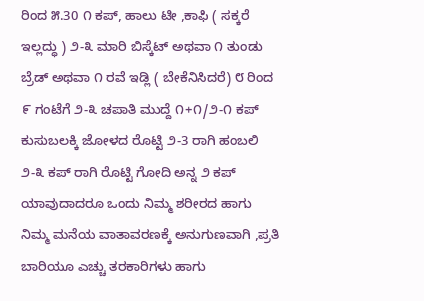ರಿಂದ ೫.30 ೧ ಕಪ್, ಹಾಲು ಟೀ ,ಕಾಫಿ ( ಸಕ್ಕರೆ ಇಲ್ಲದ್ಧು ) ೨-೩ ಮಾರಿ ಬಿಸ್ಕೆಟ್ ಅಥವಾ ೧ ತುಂಡು ಬ್ರೆಡ್ ಅಥವಾ ೧ ರವೆ ಇಡ್ಲಿ ( ಬೇಕೆನಿಸಿದರೆ) ೮ ರಿಂದ ೯ ಗಂಟೆಗೆ ೨-೩ ಚಪಾತಿ ಮುದ್ದೆ ೧+೧/೨-೧ ಕಪ್ ಕುಸುಬಲಕ್ಕಿ ಜೋಳದ ರೊಟ್ಟಿ ೨-3 ರಾಗಿ ಹಂಬಲಿ ೨-೩ ಕಪ್ ರಾಗಿ ರೊಟ್ಟಿ ಗೋದಿ ಅನ್ನ ೨ ಕಪ್ ಯಾವುದಾದರೂ ಒಂದು ನಿಮ್ಮ ಶರೀರದ ಹಾಗು ನಿಮ್ಮ ಮನೆಯ ವಾತಾವರಣಕ್ಕೆ ಅನುಗುಣವಾಗಿ ,ಪ್ರತಿ ಬಾರಿಯೂ ಎಚ್ಚು ತರಕಾರಿಗಳು ಹಾಗು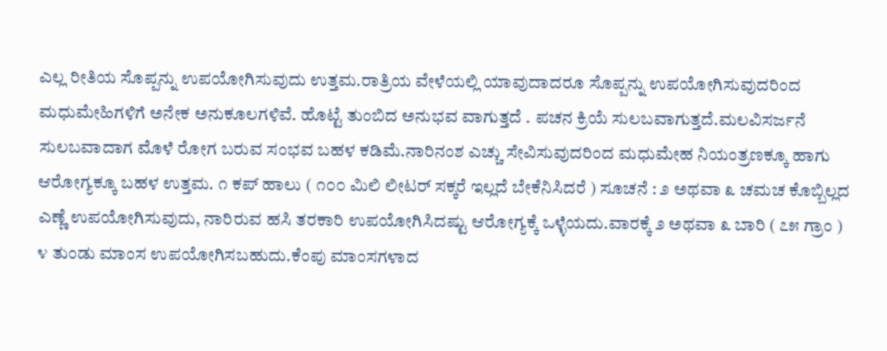ಎಲ್ಲ ರೀತಿಯ ಸೊಪ್ಪನ್ನು ಉಪಯೋಗಿಸುವುದು ಉತ್ತಮ.ರಾತ್ರಿಯ ವೇಳೆಯಲ್ಲಿ ಯಾವುದಾದರೂ ಸೊಪ್ಪನ್ನು ಉಪಯೋಗಿಸುವುದರಿಂದ ಮಧುಮೇಹಿಗಳಿಗೆ ಅನೇಕ ಅನುಕೂಲಗಳಿವೆ. ಹೊಟ್ಟೆ ತುಂಬಿದ ಅನುಭವ ವಾಗುತ್ತದೆ . ಪಚನ ಕ್ರಿಯೆ ಸುಲಬವಾಗುತ್ತದೆ.ಮಲವಿಸರ್ಜನೆ ಸುಲಬವಾದಾಗ ಮೊಳೆ ರೋಗ ಬರುವ ಸಂಭವ ಬಹಳ ಕಡಿಮೆ.ನಾರಿನಂಶ ಎಚ್ಚು ಸೇವಿಸುವುದರಿಂದ ಮಧುಮೇಹ ನಿಯಂತ್ರಣಕ್ಕೂ ಹಾಗು ಆರೋಗ್ಯಕ್ಕೂ ಬಹಳ ಉತ್ತಮ. ೧ ಕಪ್ ಹಾಲು ( ೧೦೦ ಮಿಲಿ ಲೀಟರ್ ಸಕ್ಕರೆ ಇಲ್ಲದೆ ಬೇಕೆನಿಸಿದರೆ ) ಸೂಚನೆ : ೨ ಅಥವಾ ೩ ಚಮಚ ಕೊಬ್ಬಿಲ್ಲದ ಎಣ್ಣೆ ಉಪಯೋಗಿಸುವುದು, ನಾರಿರುವ ಹಸಿ ತರಕಾರಿ ಉಪಯೋಗಿಸಿದಷ್ಟು ಆರೋಗ್ಯಕ್ಕೆ ಒಳ್ಳೆಯದು.ವಾರಕ್ಕೆ ೨ ಅಥವಾ ೩ ಬಾರಿ ( ೭೫ ಗ್ರಾಂ ) ೪ ತುಂಡು ಮಾಂಸ ಉಪಯೋಗಿಸಬಹುದು.ಕೆಂಪು ಮಾಂಸಗಳಾದ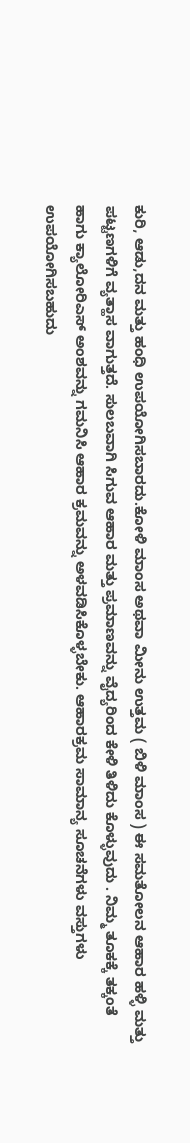ಕುರಿ, ಆಡು,ದನ ಮತ್ತು ಹಂಧಿ ಉಪಯೋಗಿಸಬಾರದು.ಕೋಳಿ ಮಾಂಸ ಅಥವಾ ಮೀನು ಉತ್ತಮ ( ಬಿಳಿ ಮಾಂಸ ) ಈ ಸಮತೋಲನ ಆಹಾರ ಹಳ್ಳಿ ಮತ್ತು ಪಟ್ಟಣಗಳಿಗೆ ವ್ಯತ್ಹಾಸ ವಾಗುತ್ತದೆ. ಸುಲಬವಾಗಿ ಸಿಗುವ ಆಹಾರ ಮತ್ತು ಪ್ರಮಾಣವನ್ನು ವೈದ್ಯರಿಂದ ಕೇಳಿ ತಿಳಿದು ಕೊಳ್ಳುವುದು . ನಿಮ್ಮ ತೂಕಕ್ಕೆ ತಕ್ಕಂತೆ ಹಾಗು ಕ್ಯಾಲೋರಿಎಸ್ ಅಂಶವನ್ನು ಗಮನಿಸಿ ಆಹಾರ ಕ್ರಮವನ್ನು ಅಳವಡಿಸಿಕೊಳ್ಳಬೇಕು. ಆಹಾರಕ್ರಮ ಸಾಮಾನ್ಯ ಸೂಚನೆಗಳು ವಸ್ತುಗಳು ಉಪಯೋಗಿಸಬಹುದು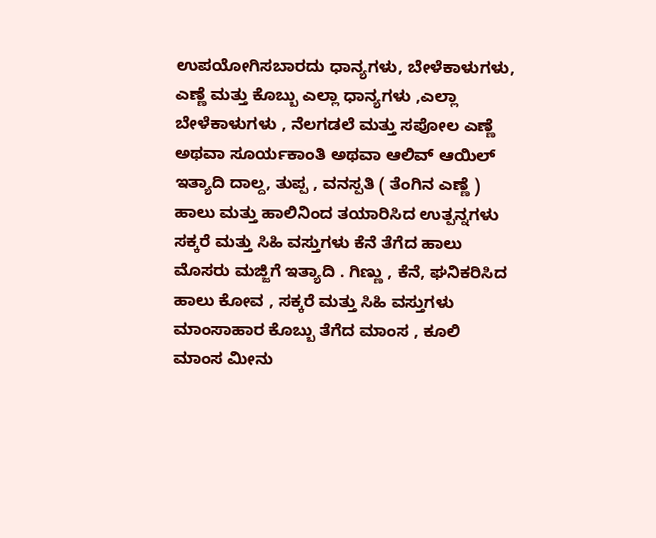ಉಪಯೋಗಿಸಬಾರದು ಧಾನ್ಯಗಳು, ಬೇಳೆಕಾಳುಗಳು, ಎಣ್ಣೆ ಮತ್ತು ಕೊಬ್ಬು ಎಲ್ಲಾ ಧಾನ್ಯಗಳು ,ಎಲ್ಲಾ ಬೇಳೆಕಾಳುಗಳು , ನೆಲಗಡಲೆ ಮತ್ತು ಸಪೋಲ ಎಣ್ಣೆ ಅಥವಾ ಸೂರ್ಯಕಾಂತಿ ಅಥವಾ ಆಲಿವ್ ಆಯಿಲ್ ಇತ್ಯಾದಿ ದಾಲ್ದ, ತುಪ್ಪ , ವನಸ್ಪತಿ ( ತೆಂಗಿನ ಎಣ್ಣೆ ) ಹಾಲು ಮತ್ತು ಹಾಲಿನಿಂದ ತಯಾರಿಸಿದ ಉತ್ಪನ್ನಗಳು ಸಕ್ಕರೆ ಮತ್ತು ಸಿಹಿ ವಸ್ತುಗಳು ಕೆನೆ ತೆಗೆದ ಹಾಲು ಮೊಸರು ಮಜ್ಜಿಗೆ ಇತ್ಯಾದಿ . ಗಿಣ್ಣು , ಕೆನೆ, ಘನಿಕರಿಸಿದ ಹಾಲು ಕೋವ , ಸಕ್ಕರೆ ಮತ್ತು ಸಿಹಿ ವಸ್ತುಗಳು ಮಾಂಸಾಹಾರ ಕೊಬ್ಬು ತೆಗೆದ ಮಾಂಸ , ಕೂಲಿ ಮಾಂಸ ಮೀನು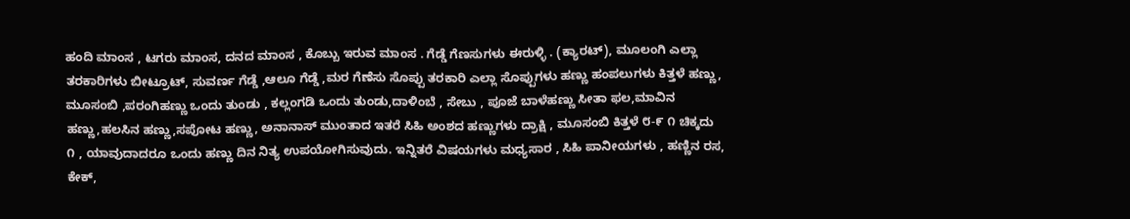ಹಂದಿ ಮಾಂಸ , ಟಗರು ಮಾಂಸ, ದನದ ಮಾಂಸ , ಕೊಬ್ಬು ಇರುವ ಮಾಂಸ . ಗೆಡ್ಡೆ ಗೆಣಸುಗಳು ಈರುಳ್ಳಿ . (ಕ್ಯಾರಟ್), ಮೂಲಂಗಿ ಎಲ್ಲಾ ತರಕಾರಿಗಳು ಬೀಟ್ರೂಟ್, ಸುವರ್ಣ ಗೆಡ್ಡೆ ,ಆಲೂ ಗೆಡ್ಡೆ ,ಮರ ಗೆಣೆಸು ಸೊಪ್ಪು ತರಕಾರಿ ಎಲ್ಲಾ ಸೊಪ್ಪುಗಳು ಹಣ್ಣು ಹಂಪಲುಗಳು ಕಿತ್ತಳೆ ಹಣ್ಣು, ಮೂಸಂಬಿ ,ಪರಂಗಿಹಣ್ಣು ಒಂದು ತುಂಡು , ಕಲ್ಲಂಗಡಿ ಒಂದು ತುಂಡು,ದಾಳಿಂಬೆ , ಸೇಬು , ಪೂಜೆ ಬಾಳೆಹಣ್ಣು ಸೀತಾ ಫಲ,ಮಾವಿನ ಹಣ್ಣು,ಹಲಸಿನ ಹಣ್ಣು,ಸಪೋಟ ಹಣ್ಣು, ಅನಾನಾಸ್ ಮುಂತಾದ ಇತರೆ ಸಿಹಿ ಅಂಶದ ಹಣ್ಣುಗಳು ದ್ರಾಕ್ಷಿ , ಮೂಸಂಬಿ ಕಿತ್ತಳೆ ೮-೯ ೧ ಚಿಕ್ಕದು ೧ , ಯಾವುದಾದರೂ ಒಂದು ಹಣ್ಣು ದಿನ ನಿತ್ಯ ಉಪಯೋಗಿಸುವುದು. ಇನ್ನಿತರೆ ವಿಷಯಗಳು ಮಧ್ಯಸಾರ , ಸಿಹಿ ಪಾನೀಯಗಳು , ಹಣ್ಣಿನ ರಸ, ಕೇಕ್,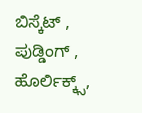ಬಿಸ್ಕೆಟ್ , ಪುಡ್ಡಿಂಗ್ , ಹೊರ್ಲಿಕ್ಕ್ಸ್,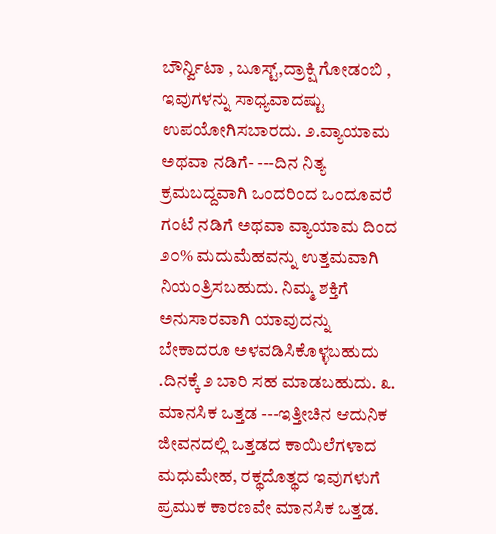ಬೌರ್ನ್ವಿಟಾ , ಬೂಸ್ಟ್,ದ್ರಾಕ್ಷಿ ಗೋಡಂಬಿ , ಇವುಗಳನ್ನು ಸಾಧ್ಯವಾದಷ್ಟು ಉಪಯೋಗಿಸಬಾರದು. ೨.ವ್ಯಾಯಾಮ ಅಥವಾ ನಡಿಗೆ- ---ದಿನ ನಿತ್ಯ ಕ್ರಮಬದ್ದವಾಗಿ ಒಂದರಿಂದ ಒಂದೂವರೆ ಗಂಟೆ ನಡಿಗೆ ಅಥವಾ ವ್ಯಾಯಾಮ ದಿಂದ ೨೦% ಮದುಮೆಹವನ್ನು ಉತ್ತಮವಾಗಿ ನಿಯಂತ್ರಿಸಬಹುದು. ನಿಮ್ಮ ಶಕ್ತಿಗೆ ಅನುಸಾರವಾಗಿ ಯಾವುದನ್ನು ಬೇಕಾದರೂ ಅಳವಡಿಸಿಕೊಳ್ಳಬಹುದು .ದಿನಕ್ಕೆ ೨ ಬಾರಿ ಸಹ ಮಾಡಬಹುದು. ೩. ಮಾನಸಿಕ ಒತ್ತಡ ---ಇತ್ತೀಚಿನ ಆದುನಿಕ ಜೀವನದಲ್ಲಿ ಒತ್ತಡದ ಕಾಯಿಲೆಗಳಾದ ಮಧುಮೇಹ, ರಕ್ಥದೊತ್ಥದ ಇವುಗಳುಗೆ ಪ್ರಮುಕ ಕಾರಣವೇ ಮಾನಸಿಕ ಒತ್ತಡ.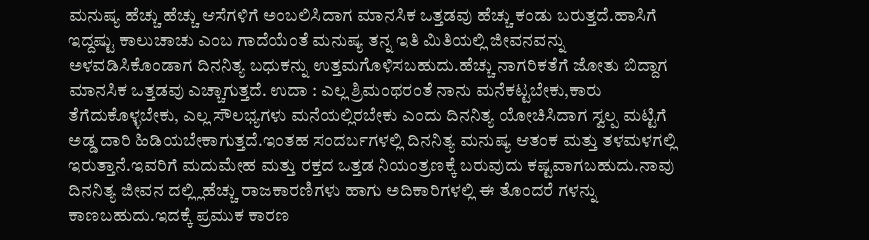ಮನುಷ್ಯ ಹೆಚ್ಚು ಹೆಚ್ಚು ಆಸೆಗಳಿಗೆ ಅಂಬಲಿಸಿದಾಗ ಮಾನಸಿಕ ಒತ್ತಡವು ಹೆಚ್ಚು ಕಂಡು ಬರುತ್ತದೆ.ಹಾಸಿಗೆ ಇದ್ದಷ್ಟು ಕಾಲುಚಾಚು ಎಂಬ ಗಾದೆಯೆಂತೆ ಮನುಷ್ಯ ತನ್ನ ಇತಿ ಮಿತಿಯಲ್ಲಿ ಜೀವನವನ್ನು ಅಳವಡಿಸಿಕೊಂಡಾಗ ದಿನನಿತ್ಯ ಬಧುಕನ್ನು ಉತ್ತಮಗೊಳಿಸಬಹುದು.ಹೆಚ್ಚು ನಾಗರಿಕತೆಗೆ ಜೋತು ಬಿದ್ದಾಗ ಮಾನಸಿಕ ಒತ್ತಡವು ಎಚ್ಚಾಗುತ್ತದೆ. ಉದಾ : ಎಲ್ಲ ಶ್ರಿಮಂಥರಂತೆ ನಾನು ಮನೆಕಟ್ಟಬೇಕು,ಕಾರು ತೆಗೆದುಕೊಳ್ಳಬೇಕು, ಎಲ್ಲ ಸೌಲಭ್ಯಗಳು ಮನೆಯಲ್ಲಿರಬೇಕು ಎಂದು ದಿನನಿತ್ಯ ಯೋಚಿಸಿದಾಗ ಸ್ವಲ್ಪ ಮಟ್ಟಿಗೆ ಅಡ್ಡ ದಾರಿ ಹಿಡಿಯಬೇಕಾಗುತ್ತದೆ.ಇಂತಹ ಸಂದರ್ಬಗಳಲ್ಲಿ ದಿನನಿತ್ಯ ಮನುಷ್ಯ ಆತಂಕ ಮತ್ತು ತಳಮಳಗಲ್ಲಿ ಇರುತ್ತಾನೆ.ಇವರಿಗೆ ಮದುಮೇಹ ಮತ್ತು ರಕ್ತದ ಒತ್ತಡ ನಿಯಂತ್ರಣಕ್ಕೆ ಬರುವುದು ಕಷ್ಟವಾಗಬಹುದು.ನಾವು ದಿನನಿತ್ಯ ಜೀವನ ದಲ್ಲ್ಲಿಹೆಚ್ಚು ರಾಜಕಾರಣಿಗಳು ಹಾಗು ಅದಿಕಾರಿಗಳಲ್ಲಿ ಈ ತೊಂದರೆ ಗಳನ್ನು ಕಾಣಬಹುದು.ಇದಕ್ಕೆ ಪ್ರಮುಕ ಕಾರಣ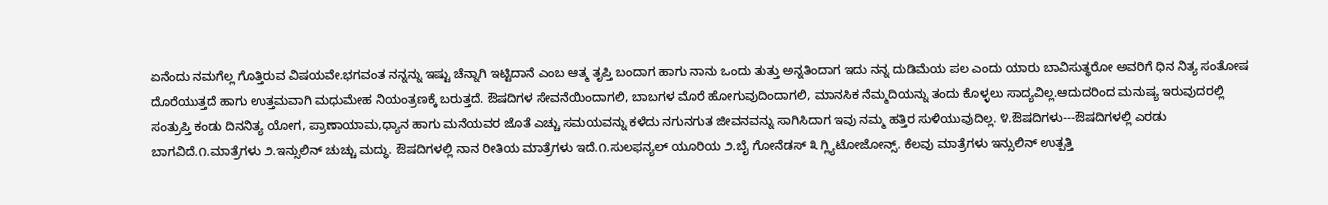ಏನೆಂದು ನಮಗೆಲ್ಲ ಗೊತ್ತಿರುವ ವಿಷಯವೇ.ಭಗವಂತ ನನ್ನನ್ನು ಇಷ್ಟು ಚೆನ್ನಾಗಿ ಇಟ್ಟಿದಾನೆ ಎಂಬ ಆತ್ಮ ತೃಪ್ತಿ ಬಂದಾಗ ಹಾಗು ನಾನು ಒಂದು ತುತ್ತು ಅನ್ನತಿಂದಾಗ ಇದು ನನ್ನ ದುಡಿಮೆಯ ಪಲ ಎಂದು ಯಾರು ಬಾವಿಸುತ್ಥರೋ ಅವರಿಗೆ ಧಿನ ನಿತ್ಯ ಸಂತೋಷ ದೊರೆಯುತ್ತದೆ ಹಾಗು ಉತ್ತಮವಾಗಿ ಮಧುಮೇಹ ನಿಯಂತ್ರಣಕ್ಕೆ ಬರುತ್ತದೆ. ಔಷದಿಗಳ ಸೇವನೆಯಿಂದಾಗಲಿ, ಬಾಬಗಳ ಮೊರೆ ಹೋಗುವುದಿಂದಾಗಲಿ, ಮಾನಸಿಕ ನೆಮ್ಮದಿಯನ್ನು ತಂದು ಕೊಳ್ಳಲು ಸಾದ್ಯವಿಲ್ಲ.ಆದುದರಿಂದ ಮನುಷ್ಯ ಇರುವುದರಲ್ಲಿ ಸಂತ್ರುಪ್ತಿ ಕಂಡು ದಿನನಿತ್ಯ ಯೋಗ, ಪ್ರಾಣಾಯಾಮ,ಧ್ಯಾನ ಹಾಗು ಮನೆಯವರ ಜೊತೆ ಎಚ್ಚು ಸಮಯವನ್ನು ಕಳೆದು ನಗುನಗುತ ಜೀವನವನ್ನು ಸಾಗಿಸಿದಾಗ ಇವು ನಮ್ಮ ಹತ್ತಿರ ಸುಳಿಯುವುದಿಲ್ಲ. ೪.ಔಷದಿಗಳು---ಔಷದಿಗಳಲ್ಲಿ ಎರಡು ಬಾಗವಿದೆ.೧.ಮಾತ್ರೆಗಳು ೨.ಇನ್ಸುಲಿನ್ ಚುಚ್ಚು ಮದ್ಧು. ಔಷದಿಗಳಲ್ಲಿ ನಾನ ರೀತಿಯ ಮಾತ್ರೆಗಳು ಇದೆ.೧.ಸುಲಫನ್ಯಲ್ ಯೂರಿಯ ೨.ಬೈ ಗೋನೆಡಸ್ ೩ ಗ್ಲ್ಯಿಟೋಜೋನ್ಸ್. ಕೆಲವು ಮಾತ್ರೆಗಳು ಇನ್ಸುಲಿನ್ ಉತ್ಪತ್ತಿ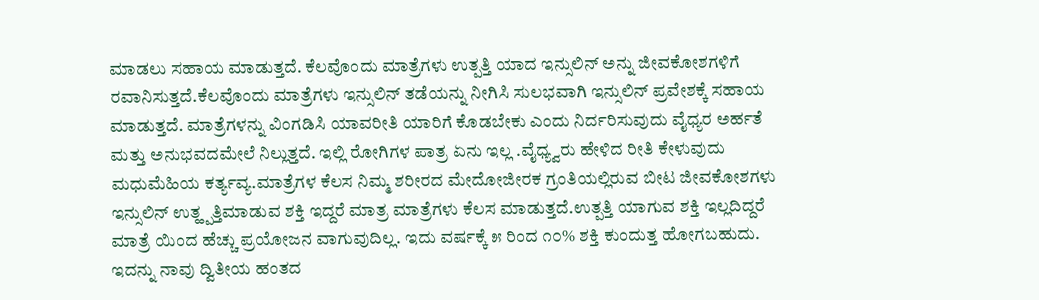ಮಾಡಲು ಸಹಾಯ ಮಾಡುತ್ತದೆ. ಕೆಲವೊಂದು ಮಾತ್ರೆಗಳು ಉತ್ಪತ್ತಿ ಯಾದ ಇನ್ಸುಲಿನ್ ಅನ್ನು ಜೀವಕೋಶಗಳಿಗೆ ರವಾನಿಸುತ್ತದೆ.ಕೆಲವೊಂದು ಮಾತ್ರೆಗಳು ಇನ್ಸುಲಿನ್ ತಡೆಯನ್ನು ನೀಗಿಸಿ ಸುಲಭವಾಗಿ ಇನ್ಸುಲಿನ್ ಪ್ರವೇಶಕ್ಕೆ ಸಹಾಯ ಮಾಡುತ್ತದೆ. ಮಾತ್ರೆಗಳನ್ನು ವಿಂಗಡಿಸಿ ಯಾವರೀತಿ ಯಾರಿಗೆ ಕೊಡಬೇಕು ಎಂದು ನಿರ್ದರಿಸುವುದು ವೈಧ್ಯರ ಅರ್ಹತೆ ಮತ್ತು ಅನುಭವದಮೇಲೆ ನಿಲ್ಲುತ್ತದೆ. ಇಲ್ಲಿ ರೋಗಿಗಳ ಪಾತ್ರ ಏನು ಇಲ್ಲ .ವೈಧ್ಯ್ವರು ಹೇಳಿದ ರೀತಿ ಕೇಳುವುದು ಮಧುಮೆಹಿಯ ಕರ್ತ್ಯವ್ಯ.ಮಾತ್ರೆಗಳ ಕೆಲಸ ನಿಮ್ಮ ಶರೀರದ ಮೇದೋಜೀರಕ ಗ್ರಂತಿಯಲ್ಲಿರುವ ಬೀಟ ಜೀವಕೋಶಗಳು ಇನ್ಸುಲಿನ್ ಉತ್ಹ್ಪತ್ತಿಮಾಡುವ ಶಕ್ತಿ ಇದ್ದರೆ ಮಾತ್ರ ಮಾತ್ರೆಗಳು ಕೆಲಸ ಮಾಡುತ್ತದೆ.ಉತ್ಪತ್ತಿ ಯಾಗುವ ಶಕ್ತಿ ಇಲ್ಲದಿದ್ದರೆ ಮಾತ್ರೆ ಯಿಂದ ಹೆಚ್ಚು ಪ್ರಯೋಜನ ವಾಗುವುದಿಲ್ಲ. ಇದು ವರ್ಷಕ್ಕೆ ೫ ರಿಂದ ೧೦% ಶಕ್ತಿ ಕುಂದುತ್ತ ಹೋಗಬಹುದು. ಇದನ್ನು ನಾವು ದ್ವಿತೀಯ ಹಂತದ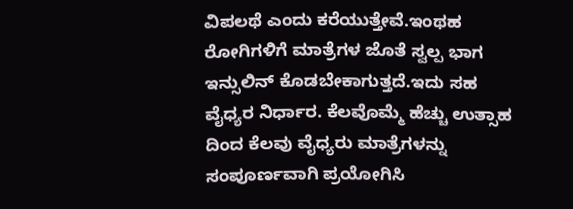ವಿಪಲಥೆ ಎಂದು ಕರೆಯುತ್ತೇವೆ.ಇಂಥಹ ರೋಗಿಗಳಿಗೆ ಮಾತ್ರೆಗಳ ಜೊತೆ ಸ್ವಲ್ಪ ಭಾಗ ಇನ್ಸುಲಿನ್ ಕೊಡಬೇಕಾಗುತ್ತದೆ.ಇದು ಸಹ ವೈಧ್ಯರ ನಿರ್ಧಾರ. ಕೆಲವೊಮ್ಮೆ ಹೆಚ್ಚು ಉತ್ಸಾಹ ದಿಂದ ಕೆಲವು ವೈಧ್ಯರು ಮಾತ್ರೆಗಳನ್ನು ಸಂಪೂರ್ಣವಾಗಿ ಪ್ರಯೋಗಿಸಿ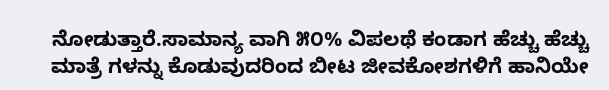ನೋಡುತ್ತಾರೆ.ಸಾಮಾನ್ಯ ವಾಗಿ ೫೦% ವಿಪಲಥೆ ಕಂಡಾಗ ಹೆಚ್ಚು ಹೆಚ್ಚು ಮಾತ್ರೆ ಗಳನ್ನು ಕೊಡುವುದರಿಂದ ಬೀಟ ಜೀವಕೋಶಗಳಿಗೆ ಹಾನಿಯೇ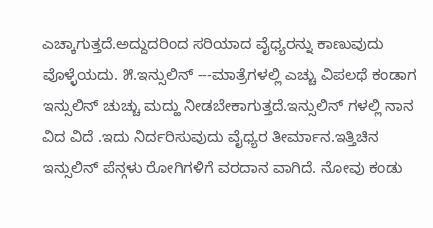ಎಚ್ಕಾಗುತ್ತದೆ.ಅದ್ದುದರಿಂದ ಸರಿಯಾದ ವೈಧ್ಯರನ್ನು ಕಾಣುವುದು ವೊಳ್ಳೆಯದು. ೫.ಇನ್ಸುಲಿನ್ ---ಮಾತ್ರೆಗಳಲ್ಲಿ ಎಚ್ಚು ವಿಪಲಥೆ ಕಂಡಾಗ ಇನ್ಸುಲಿನ್ ಚುಚ್ಚು ಮದ್ಹು ನೀಡಬೇಕಾಗುತ್ತದೆ.ಇನ್ಸುಲಿನ್ ಗಳಲ್ಲಿ ನಾನ ವಿದ ವಿದೆ .ಇದು ನಿರ್ದರಿಸುವುದು ವೈಧ್ಯರ ತೀರ್ಮಾನ.ಇತ್ತಿಚಿನ ಇನ್ಸುಲಿನ್ ಪೆನ್ಗಳು ರೋಗಿಗಳಿಗೆ ವರದಾನ ವಾಗಿದೆ. ನೋವು ಕಂಡು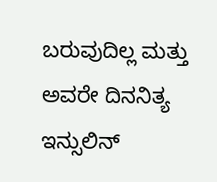ಬರುವುದಿಲ್ಲ ಮತ್ತು ಅವರೇ ದಿನನಿತ್ಯ ಇನ್ಸುಲಿನ್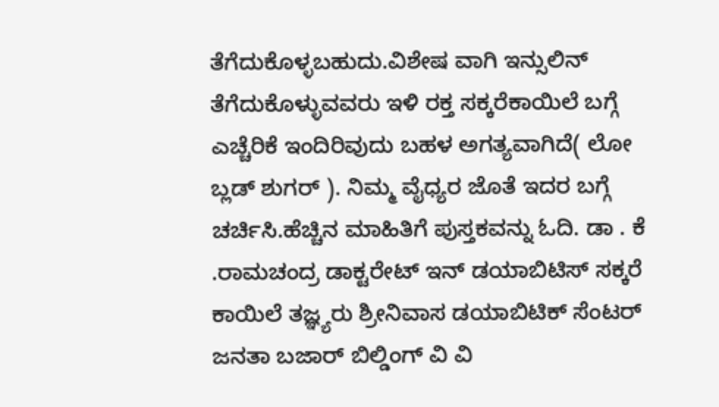ತೆಗೆದುಕೊಳ್ಳಬಹುದು.ವಿಶೇಷ ವಾಗಿ ಇನ್ಸುಲಿನ್ ತೆಗೆದುಕೊಳ್ಳುವವರು ಇಳಿ ರಕ್ತ ಸಕ್ಕರೆಕಾಯಿಲೆ ಬಗ್ಗೆ ಎಚ್ಚೆರಿಕೆ ಇಂದಿರಿವುದು ಬಹಳ ಅಗತ್ಯವಾಗಿದೆ( ಲೋ ಬ್ಲಡ್ ಶುಗರ್ ). ನಿಮ್ಮ ವೈಧ್ಯರ ಜೊತೆ ಇದರ ಬಗ್ಗೆ ಚರ್ಚಿಸಿ.ಹೆಚ್ಚಿನ ಮಾಹಿತಿಗೆ ಪುಸ್ತಕವನ್ನು ಓದಿ. ಡಾ . ಕೆ .ರಾಮಚಂದ್ರ ಡಾಕ್ಟರೇಟ್ ಇನ್ ಡಯಾಬಿಟಿಸ್ ಸಕ್ಕರೆ ಕಾಯಿಲೆ ತಜ್ಞ್ಯರು ಶ್ರೀನಿವಾಸ ಡಯಾಬಿಟಿಕ್ ಸೆಂಟರ್ ಜನತಾ ಬಜಾರ್ ಬಿಲ್ಡಿಂಗ್ ವಿ ವಿ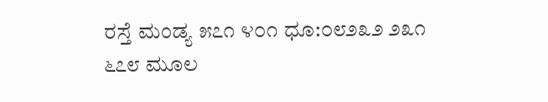ರಸ್ತೆ ಮಂಡ್ಯ ೫೭೧ ೪೦೧ ಧೂ:೦೮೨೩೨ ೨೩೧ ೬೭೮ ಮೂಲ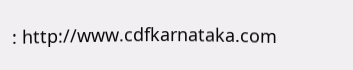: http://www.cdfkarnataka.com